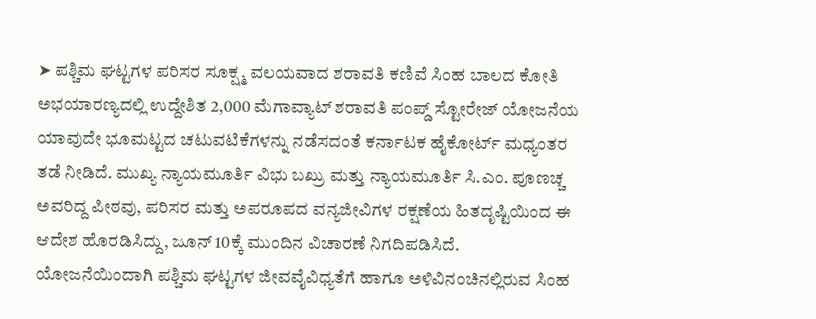➤ ಪಶ್ಚಿಮ ಘಟ್ಟಗಳ ಪರಿಸರ ಸೂಕ್ಷ್ಮ ವಲಯವಾದ ಶರಾವತಿ ಕಣಿವೆ ಸಿಂಹ ಬಾಲದ ಕೋತಿ ಅಭಯಾರಣ್ಯದಲ್ಲಿ ಉದ್ದೇಶಿತ 2,000 ಮೆಗಾವ್ಯಾಟ್ ಶರಾವತಿ ಪಂಪ್ಡ್ ಸ್ಟೋರೇಜ್ ಯೋಜನೆಯ ಯಾವುದೇ ಭೂಮಟ್ಟದ ಚಟುವಟಿಕೆಗಳನ್ನು ನಡೆಸದಂತೆ ಕರ್ನಾಟಕ ಹೈಕೋರ್ಟ್ ಮಧ್ಯಂತರ ತಡೆ ನೀಡಿದೆ. ಮುಖ್ಯ ನ್ಯಾಯಮೂರ್ತಿ ವಿಭು ಬಖ್ರು ಮತ್ತು ನ್ಯಾಯಮೂರ್ತಿ ಸಿ.ಎಂ. ಪೂಣಚ್ಚ ಅವರಿದ್ದ ಪೀಠವು, ಪರಿಸರ ಮತ್ತು ಅಪರೂಪದ ವನ್ಯಜೀವಿಗಳ ರಕ್ಷಣೆಯ ಹಿತದೃಷ್ಟಿಯಿಂದ ಈ ಆದೇಶ ಹೊರಡಿಸಿದ್ದು, ಜೂನ್ 10ಕ್ಕೆ ಮುಂದಿನ ವಿಚಾರಣೆ ನಿಗದಿಪಡಿಸಿದೆ. ಯೋಜನೆಯಿಂದಾಗಿ ಪಶ್ಚಿಮ ಘಟ್ಟಗಳ ಜೀವವೈವಿಧ್ಯತೆಗೆ ಹಾಗೂ ಅಳಿವಿನಂಚಿನಲ್ಲಿರುವ ಸಿಂಹ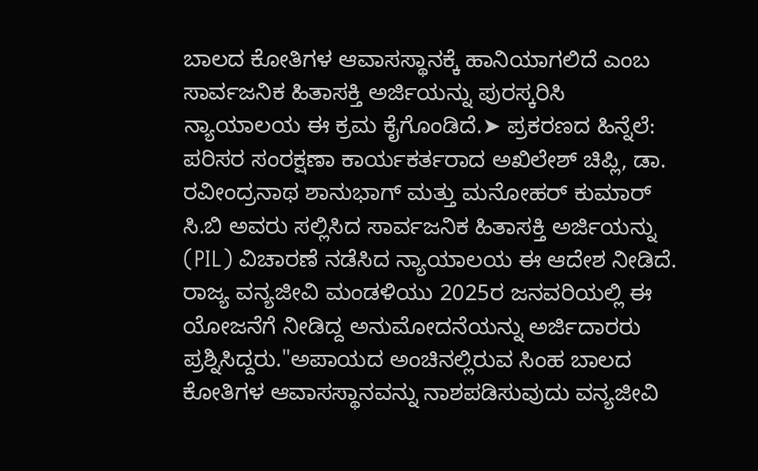ಬಾಲದ ಕೋತಿಗಳ ಆವಾಸಸ್ಥಾನಕ್ಕೆ ಹಾನಿಯಾಗಲಿದೆ ಎಂಬ ಸಾರ್ವಜನಿಕ ಹಿತಾಸಕ್ತಿ ಅರ್ಜಿಯನ್ನು ಪುರಸ್ಕರಿಸಿ ನ್ಯಾಯಾಲಯ ಈ ಕ್ರಮ ಕೈಗೊಂಡಿದೆ.➤ ಪ್ರಕರಣದ ಹಿನ್ನೆಲೆ: ಪರಿಸರ ಸಂರಕ್ಷಣಾ ಕಾರ್ಯಕರ್ತರಾದ ಅಖಿಲೇಶ್ ಚಿಪ್ಲಿ, ಡಾ. ರವೀಂದ್ರನಾಥ ಶಾನುಭಾಗ್ ಮತ್ತು ಮನೋಹರ್ ಕುಮಾರ್ ಸಿ.ಬಿ ಅವರು ಸಲ್ಲಿಸಿದ ಸಾರ್ವಜನಿಕ ಹಿತಾಸಕ್ತಿ ಅರ್ಜಿಯನ್ನು (PIL) ವಿಚಾರಣೆ ನಡೆಸಿದ ನ್ಯಾಯಾಲಯ ಈ ಆದೇಶ ನೀಡಿದೆ. ರಾಜ್ಯ ವನ್ಯಜೀವಿ ಮಂಡಳಿಯು 2025ರ ಜನವರಿಯಲ್ಲಿ ಈ ಯೋಜನೆಗೆ ನೀಡಿದ್ದ ಅನುಮೋದನೆಯನ್ನು ಅರ್ಜಿದಾರರು ಪ್ರಶ್ನಿಸಿದ್ದರು."ಅಪಾಯದ ಅಂಚಿನಲ್ಲಿರುವ ಸಿಂಹ ಬಾಲದ ಕೋತಿಗಳ ಆವಾಸಸ್ಥಾನವನ್ನು ನಾಶಪಡಿಸುವುದು ವನ್ಯಜೀವಿ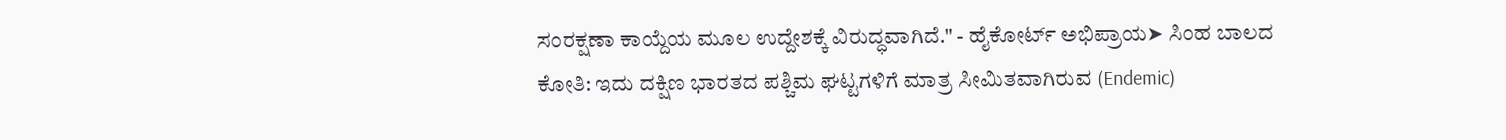ಸಂರಕ್ಷಣಾ ಕಾಯ್ದೆಯ ಮೂಲ ಉದ್ದೇಶಕ್ಕೆ ವಿರುದ್ಧವಾಗಿದೆ." - ಹೈಕೋರ್ಟ್ ಅಭಿಪ್ರಾಯ➤ ಸಿಂಹ ಬಾಲದ ಕೋತಿ: ಇದು ದಕ್ಷಿಣ ಭಾರತದ ಪಶ್ಚಿಮ ಘಟ್ಟಗಳಿಗೆ ಮಾತ್ರ ಸೀಮಿತವಾಗಿರುವ (Endemic)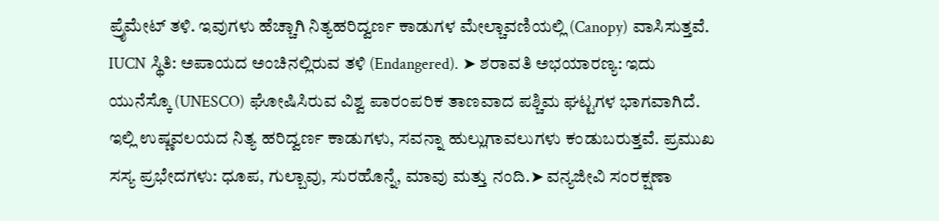ಪ್ರೈಮೇಟ್ ತಳಿ. ಇವುಗಳು ಹೆಚ್ಚಾಗಿ ನಿತ್ಯಹರಿದ್ವರ್ಣ ಕಾಡುಗಳ ಮೇಲ್ಚಾವಣಿಯಲ್ಲಿ (Canopy) ವಾಸಿಸುತ್ತವೆ. IUCN ಸ್ಥಿತಿ: ಅಪಾಯದ ಅಂಚಿನಲ್ಲಿರುವ ತಳಿ (Endangered). ➤ ಶರಾವತಿ ಅಭಯಾರಣ್ಯ: ಇದು ಯುನೆಸ್ಕೊ (UNESCO) ಘೋಷಿಸಿರುವ ವಿಶ್ವ ಪಾರಂಪರಿಕ ತಾಣವಾದ ಪಶ್ಚಿಮ ಘಟ್ಟಗಳ ಭಾಗವಾಗಿದೆ. ಇಲ್ಲಿ ಉಷ್ಣವಲಯದ ನಿತ್ಯ ಹರಿದ್ವರ್ಣ ಕಾಡುಗಳು, ಸವನ್ನಾ ಹುಲ್ಲುಗಾವಲುಗಳು ಕಂಡುಬರುತ್ತವೆ. ಪ್ರಮುಖ ಸಸ್ಯ ಪ್ರಭೇದಗಳು: ಧೂಪ, ಗುಲ್ಬಾವು, ಸುರಹೊನ್ನೆ, ಮಾವು ಮತ್ತು ನಂದಿ.➤ ವನ್ಯಜೀವಿ ಸಂರಕ್ಷಣಾ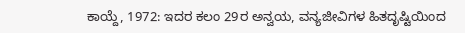ಕಾಯ್ದೆ, 1972: ಇದರ ಕಲಂ 29ರ ಅನ್ವಯ, ವನ್ಯಜೀವಿಗಳ ಹಿತದೃಷ್ಟಿಯಿಂದ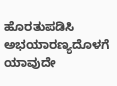ಹೊರತುಪಡಿಸಿ ಅಭಯಾರಣ್ಯದೊಳಗೆ ಯಾವುದೇ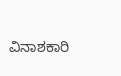ವಿನಾಶಕಾರಿ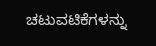ಚಟುವಟಿಕೆಗಳನ್ನು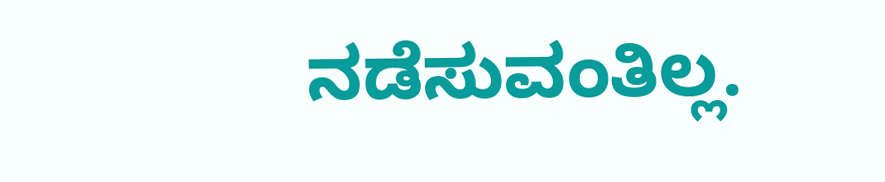ನಡೆಸುವಂತಿಲ್ಲ.